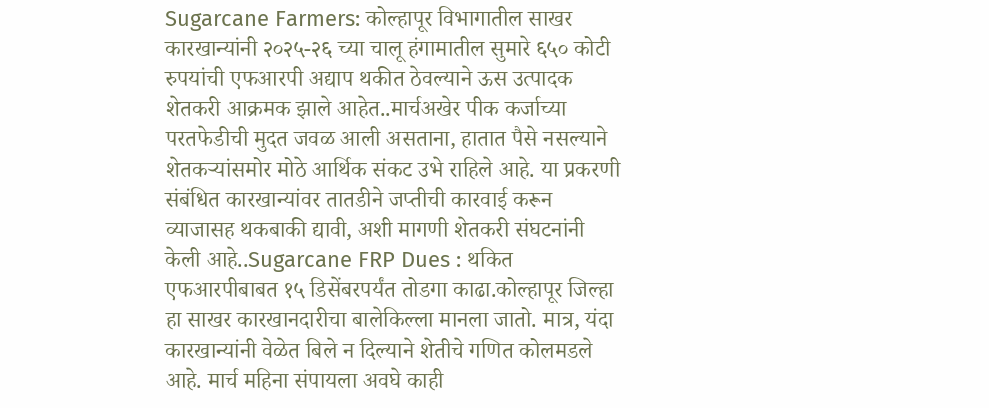Sugarcane Farmers: कोल्हापूर विभागातील साखर कारखान्यांनी २०२५-२६ च्या चालू हंगामातील सुमारे ६५० कोटी रुपयांची एफआरपी अद्याप थकीत ठेवल्याने ऊस उत्पादक शेतकरी आक्रमक झाले आहेत..मार्चअखेर पीक कर्जाच्या परतफेडीची मुदत जवळ आली असताना, हातात पैसे नसल्याने शेतकऱ्यांसमोर मोठे आर्थिक संकट उभे राहिले आहे. या प्रकरणी संबंधित कारखान्यांवर तातडीने जप्तीची कारवाई करून व्याजासह थकबाकी द्यावी, अशी मागणी शेतकरी संघटनांनी केली आहे..Sugarcane FRP Dues : थकित एफआरपीबाबत १५ डिसेंबरपर्यंत तोडगा काढा.कोल्हापूर जिल्हा हा साखर कारखानदारीचा बालेकिल्ला मानला जातो. मात्र, यंदा कारखान्यांनी वेळेत बिले न दिल्याने शेतीचे गणित कोलमडले आहे. मार्च महिना संपायला अवघे काही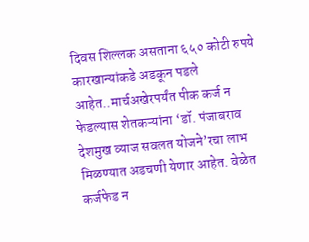दिवस शिल्लक असताना ६५० कोटी रुपये कारखान्यांकडे अडकून पडले आहेत..मार्चअखेरपर्यंत पीक कर्ज न फेडल्यास शेतकऱ्यांना ‘डॉ. पंजाबराव देशमुख व्याज सवलत योजने’रचा लाभ मिळण्यात अडचणी येणार आहेत. वेळेत कर्जफेड न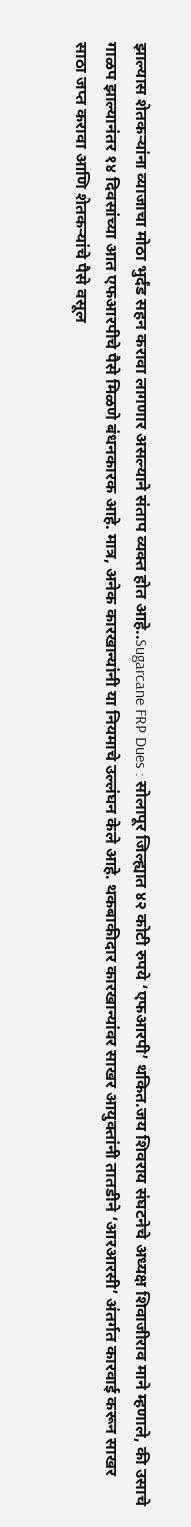झाल्यास शेतकऱ्यांना व्याजाचा मोठा भुर्दंड सहन करावा लागणार असल्याने संताप व्यक्त होत आहे..Sugarcane FRP Dues : सोलापूर जिल्ह्यात ४२ कोटी रुपये ‘एफआरपी’ थकित.जय शिवराय संघटनेचे अध्यक्ष शिवाजीराव माने म्हणाले, की उसाचे गाळप झाल्यानंतर १४ दिवसांच्या आत एफआरपीचे पैसे मिळणे बंधनकारक आहे. मात्र, अनेक कारखान्यांनी या नियमाचे उल्लंघन केले आहे. थकबाकीदार कारखान्यांवर साखर आयुक्तांनी तातडीने ‘आरआरसी’ अंतर्गत कारवाई करून साखर साठा जप्त करावा आणि शेतकऱ्यांचे पैसे वसूल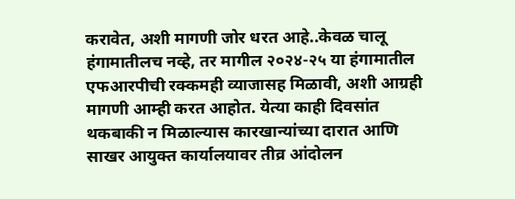करावेत, अशी मागणी जोर धरत आहे..केवळ चालू हंगामातीलच नव्हे, तर मागील २०२४-२५ या हंगामातील एफआरपीची रक्कमही व्याजासह मिळावी, अशी आग्रही मागणी आम्ही करत आहोत. येत्या काही दिवसांत थकबाकी न मिळाल्यास कारखान्यांच्या दारात आणि साखर आयुक्त कार्यालयावर तीव्र आंदोलन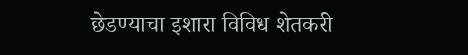छेडण्याचा इशारा विविध शेतकरी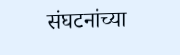संघटनांच्या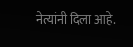नेत्यांनी दिला आहे.